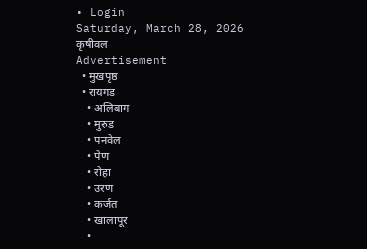• Login
Saturday, March 28, 2026
कृषीवल
Advertisement
  • मुखपृष्ठ
  • रायगड
    • अलिबाग
    • मुरुड
    • पनवेल
    • पेण
    • रोहा
    • उरण
    • कर्जत
    • खालापूर
    •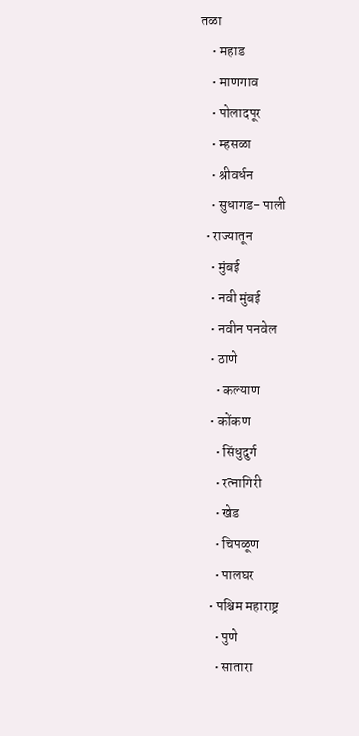तळा
    • महाड
    • माणगाव
    • पोलादपूर
    • म्हसळा
    • श्रीवर्धन
    • सुधागड- पाली
  • राज्यातून
    • मुंबई
    • नवी मुंबई
    • नवीन पनवेल
    • ठाणे
      • कल्याण
    • कोंकण
      • सिंधुदुर्ग
      • रत्नागिरी
      • खेड
      • चिपळूण
      • पालघर
    • पश्चिम महाराष्ट्र
      • पुणे
      • सातारा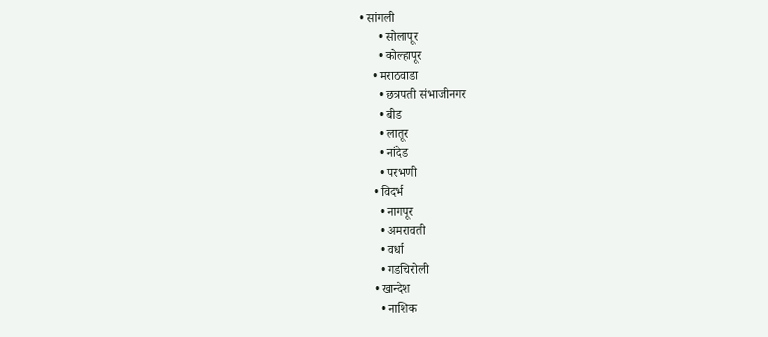• सांगली
      • सोलापूर
      • कोल्हापूर
    • मराठवाडा
      • छत्रपती संभाजीनगर
      • बीड
      • लातूर
      • नांदेड
      • परभणी
    • विदर्भ
      • नागपूर
      • अमरावती
      • वर्धा
      • गडचिरोली
    • खान्देश
      • नाशिक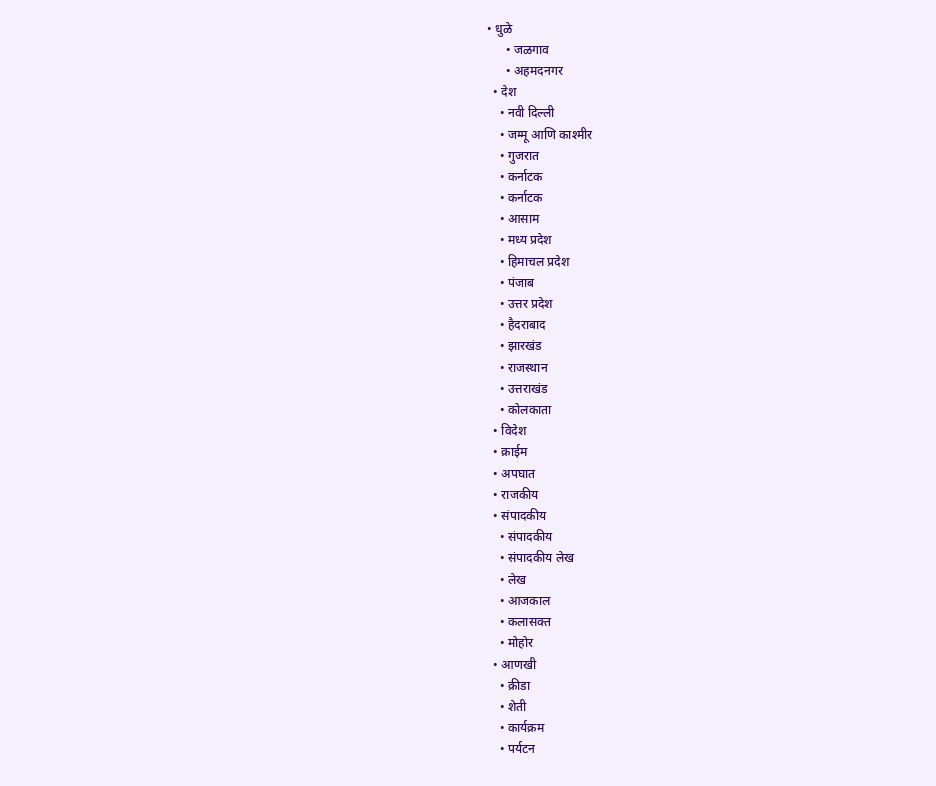• धुळे
      • जळगाव
      • अहमदनगर
  • देश
    • नवी दिल्ली
    • जम्मू आणि काश्मीर
    • गुजरात
    • कर्नाटक
    • कर्नाटक
    • आसाम
    • मध्य प्रदेश
    • हिमाचल प्रदेश
    • पंजाब
    • उत्तर प्रदेश
    • हैदराबाद
    • झारखंड
    • राजस्थान
    • उत्तराखंड
    • कोलकाता
  • विदेश
  • क्राईम
  • अपघात
  • राजकीय
  • संपादकीय
    • संपादकीय
    • संपादकीय लेख
    • लेख
    • आजकाल
    • कलासक्त
    • मोहोर
  • आणखी
    • क्रीडा
    • शेती
    • कार्यक्रम
    • पर्यटन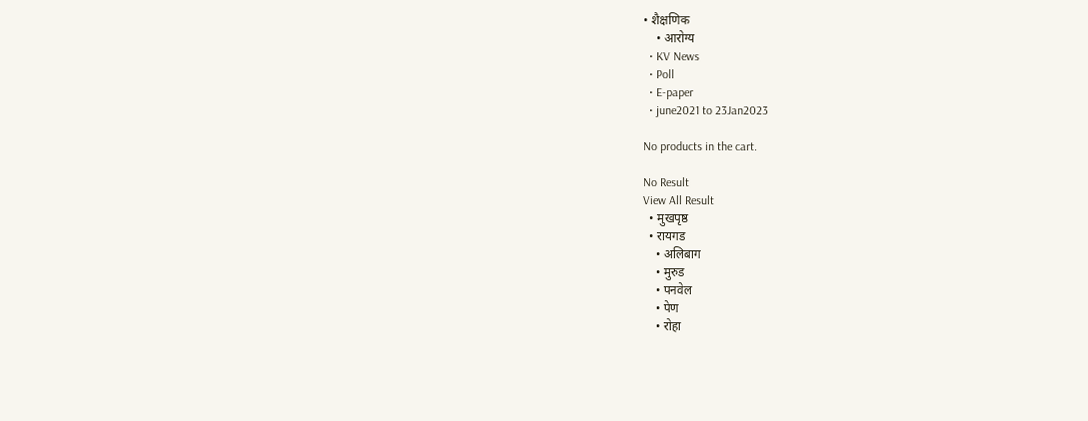• शैक्षणिक
    • आरोग्य
  • KV News
  • Poll
  • E-paper
  • june2021 to 23Jan2023

No products in the cart.

No Result
View All Result
  • मुखपृष्ठ
  • रायगड
    • अलिबाग
    • मुरुड
    • पनवेल
    • पेण
    • रोहा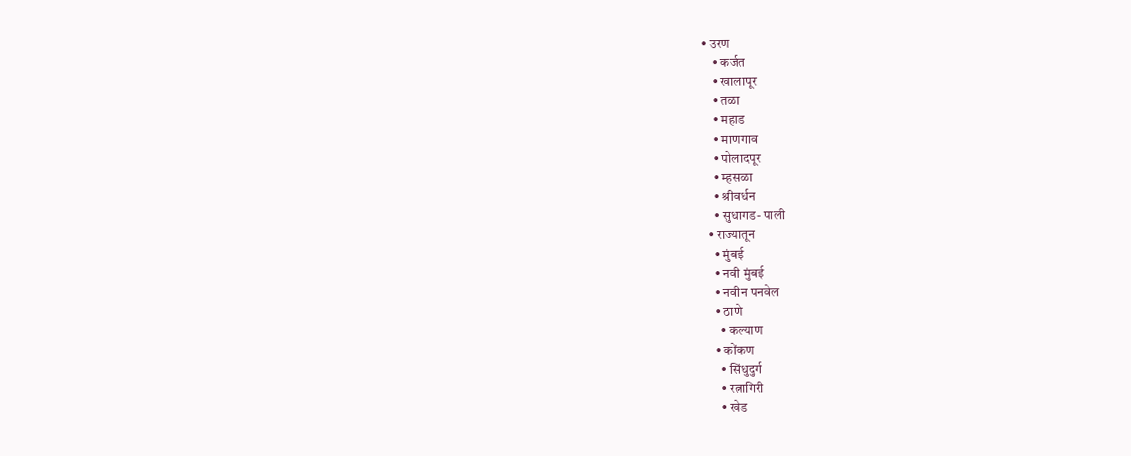• उरण
    • कर्जत
    • खालापूर
    • तळा
    • महाड
    • माणगाव
    • पोलादपूर
    • म्हसळा
    • श्रीवर्धन
    • सुधागड- पाली
  • राज्यातून
    • मुंबई
    • नवी मुंबई
    • नवीन पनवेल
    • ठाणे
      • कल्याण
    • कोंकण
      • सिंधुदुर्ग
      • रत्नागिरी
      • खेड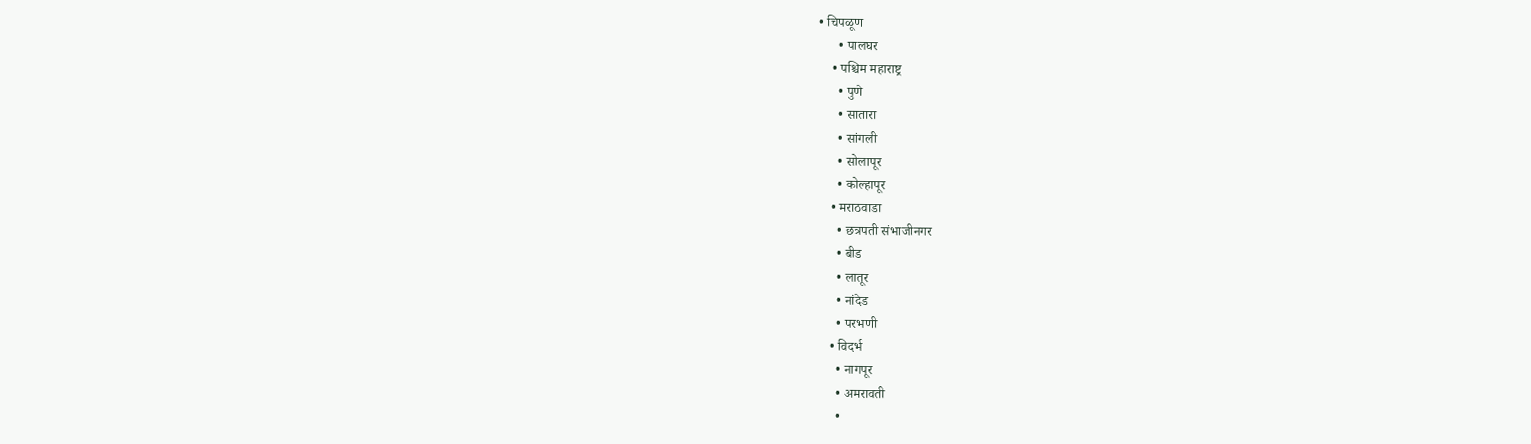• चिपळूण
      • पालघर
    • पश्चिम महाराष्ट्र
      • पुणे
      • सातारा
      • सांगली
      • सोलापूर
      • कोल्हापूर
    • मराठवाडा
      • छत्रपती संभाजीनगर
      • बीड
      • लातूर
      • नांदेड
      • परभणी
    • विदर्भ
      • नागपूर
      • अमरावती
      •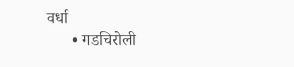वर्धा
      • गडचिरोली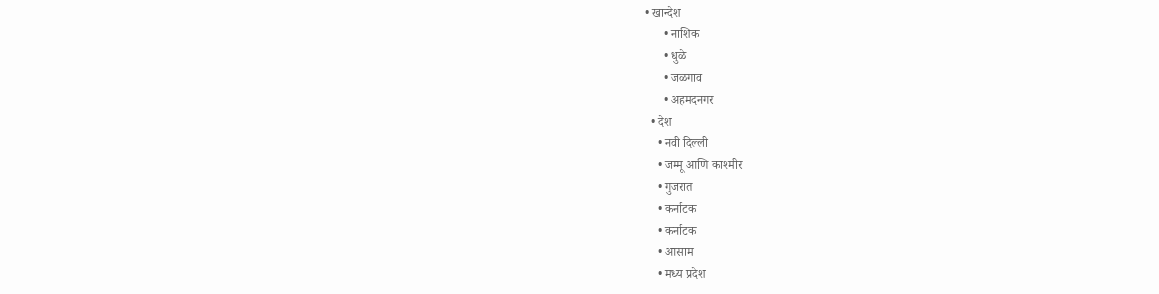• खान्देश
      • नाशिक
      • धुळे
      • जळगाव
      • अहमदनगर
  • देश
    • नवी दिल्ली
    • जम्मू आणि काश्मीर
    • गुजरात
    • कर्नाटक
    • कर्नाटक
    • आसाम
    • मध्य प्रदेश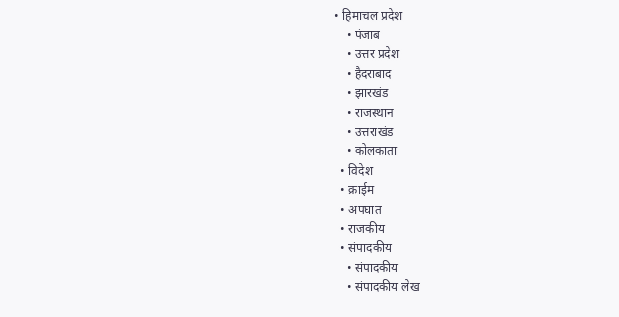• हिमाचल प्रदेश
    • पंजाब
    • उत्तर प्रदेश
    • हैदराबाद
    • झारखंड
    • राजस्थान
    • उत्तराखंड
    • कोलकाता
  • विदेश
  • क्राईम
  • अपघात
  • राजकीय
  • संपादकीय
    • संपादकीय
    • संपादकीय लेख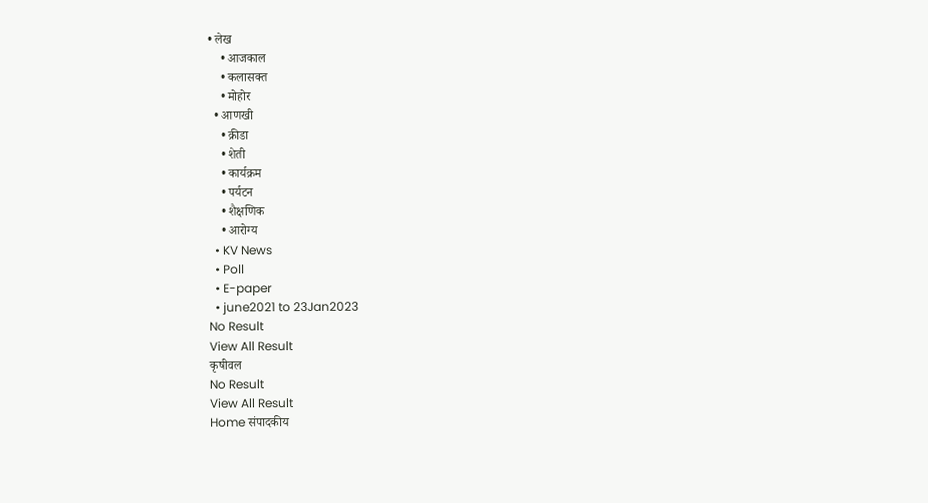• लेख
    • आजकाल
    • कलासक्त
    • मोहोर
  • आणखी
    • क्रीडा
    • शेती
    • कार्यक्रम
    • पर्यटन
    • शैक्षणिक
    • आरोग्य
  • KV News
  • Poll
  • E-paper
  • june2021 to 23Jan2023
No Result
View All Result
कृषीवल
No Result
View All Result
Home संपादकीय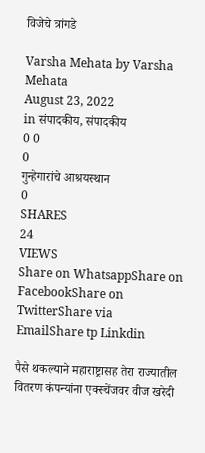विजेचे त्रांगडे

Varsha Mehata by Varsha Mehata
August 23, 2022
in संपादकीय, संपादकीय
0 0
0
गुन्हेगारांचे आश्रयस्थान
0
SHARES
24
VIEWS
Share on WhatsappShare on FacebookShare on TwitterShare via EmailShare tp Linkdin

पैसे थकल्याने महाराष्ट्रासह तेरा राज्यातील वितरण कंपन्यांना एक्स्चेंजवर वीज खरेदी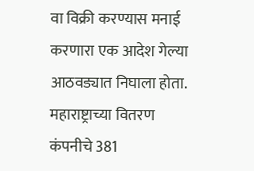वा विक्री करण्यास मनाई करणारा एक आदेश गेल्या आठवड्यात निघाला होता. महाराष्ट्राच्या वितरण कंपनीचे 381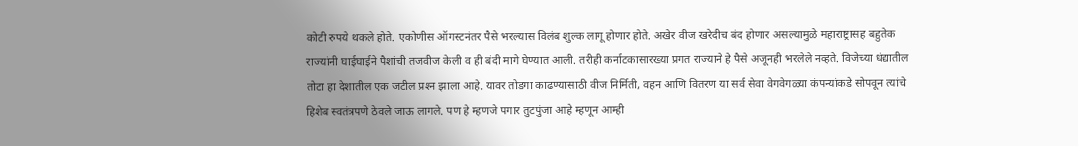कोटी रुपये थकले होते. एकोणीस ऑगस्टनंतर पैसे भरल्यास विलंब शुल्क लागू होणार होते. अखेर वीज खरेदीच बंद होणार असल्यामुळे महाराष्ट्रासह बहुतेक राज्यांनी घाईघाईने पैशांची तजवीज केली व ही बंदी मागे घेण्यात आली. तरीही कर्नाटकासारख्या प्रगत राज्याने हे पैसे अजूनही भरलेले नव्हते. विजेच्या धंद्यातील तोटा हा देशातील एक जटील प्रश्‍न झाला आहे. यावर तोडगा काढण्यासाठी वीज निर्मिती, वहन आणि वितरण या सर्व सेवा वेगवेगळ्या कंपन्यांकडे सोपवून त्यांचे हिशेब स्वतंत्रपणे ठेवले जाऊ लागले. पण हे म्हणजे पगार तुटपुंजा आहे म्हणून आम्ही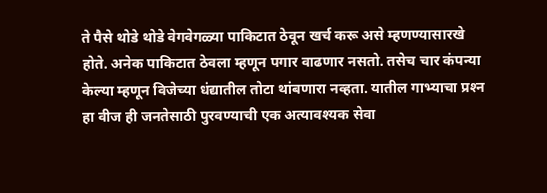ते पैसे थोडे थोडे वेगवेगळ्या पाकिटात ठेवून खर्च करू असे म्हणण्यासारखे होते. अनेक पाकिटात ठेवला म्हणून पगार वाढणार नसतो. तसेच चार कंपन्या केल्या म्हणून विजेच्या धंद्यातील तोटा थांबणारा नव्हता. यातील गाभ्याचा प्रश्‍न हा वीज ही जनतेसाठी पुरवण्याची एक अत्यावश्यक सेवा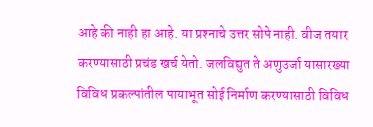आहे की नाही हा आहे. या प्रश्‍नाचे उत्तर सोपे नाही. वीज तयार करण्यासाठी प्रचंड खर्च येतो. जलविद्युत ते अणुउर्जा यासारख्या विविध प्रकल्पांतील पायाभूत सोई निर्माण करण्यासाठी विविध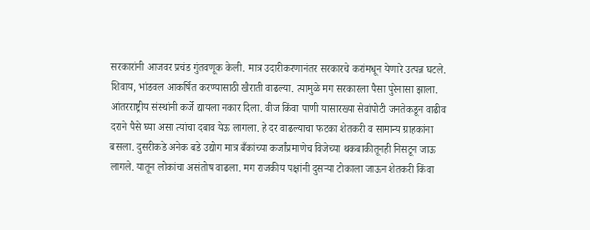सरकारांनी आजवर प्रचंड गुंतवणूक केली. मात्र उदारीकरणानंतर सरकारचे करांमधून येणारे उत्पन्न घटले. शिवाय, भांडवल आकर्षित करण्यासाठी खैराती वाढल्या. त्यामुळे मग सरकारला पैसा पुरेनासा झाला. आंतरराष्ट्रीय संस्थांनी कर्जे द्यायला नकार दिला. वीज किंवा पाणी यासारख्या सेवांपोटी जनतेकडून वाढीव दराने पैसे घ्या असा त्यांचा दबाव येऊ लागला. हे दर वाढल्याचा फटका शेतकरी व सामान्य ग्राहकांना बसला. दुसरीकडे अनेक बडे उद्योग मात्र बँकांच्या कर्जांप्रमाणेच विजेच्या थकबाकीतूनही निसटून जाऊ लागले. यातून लोकांचा असंतोष वाढला. मग राजकीय पक्षांनी दुसर्‍या टोकाला जाऊन शेतकरी किंवा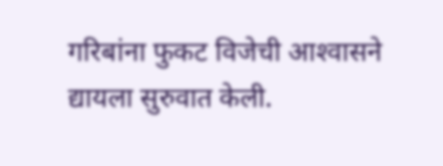गरिबांना फुकट विजेची आश्‍वासने द्यायला सुरुवात केली.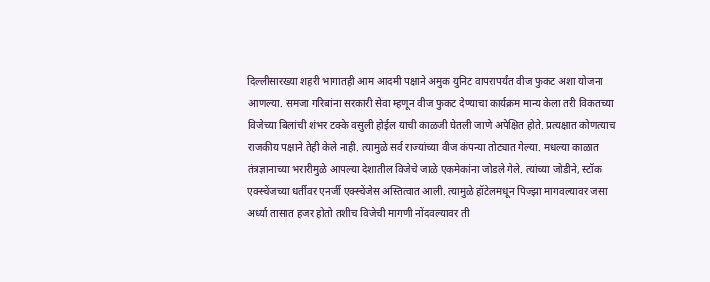दिल्लीसारख्या शहरी भागातही आम आदमी पक्षाने अमुक युनिट वापरापर्यंत वीज फुकट अशा योजना आणल्या. समजा गरिबांना सरकारी सेवा म्हणून वीज फुकट देण्याचा कार्यक्रम मान्य केला तरी विकतच्या विजेच्या बिलांची शंभर टक्के वसुली होईल याची काळजी घेतली जाणे अपेक्षित होते. प्रत्यक्षात कोणत्याच राजकीय पक्षाने तेही केले नाही. त्यामुळे सर्व राज्यांच्या वीज कंपन्या तोट्यात गेल्या. मधल्या काळात तंत्रज्ञानाच्या भरारीमुळे आपल्या देशातील विजेचे जाळे एकमेकांना जोडले गेले. त्यांच्या जोडीने, स्टॉक एक्स्चेंजच्या धर्तीवर एनर्जी एक्स्चेंजेस अस्तित्वात आली. त्यामुळे हॉटेलमधून पिज्झा मागवल्यावर जसा अर्ध्या तासात हजर होतो तशीच विजेची मागणी नोंदवल्यावर ती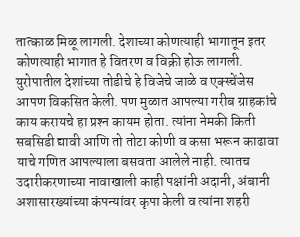तात्काळ मिळू लागली. देशाच्या कोणत्याही भागातून इतर कोणत्याही भागात हे वितरण व विक्री होऊ लागली. युरोपातील देशांच्या तोडीचे हे विजेचे जाळे व एक्स्चेंजेस आपण विकसित केली. पण मुळात आपल्या गरीब ग्राहकांचे काय करायचे हा प्रश्‍न कायम होता. त्यांना नेमकी किती सबसिडी द्यावी आणि तो तोटा कोणी व कसा भरून काढावा याचे गणित आपल्याला बसवता आलेले नाही. त्यातच उदारीकरणाच्या नावाखाली काही पक्षांनी अदानी, अंबानी अशासारख्यांच्या कंपन्यांवर कृपा केली व त्यांना शहरी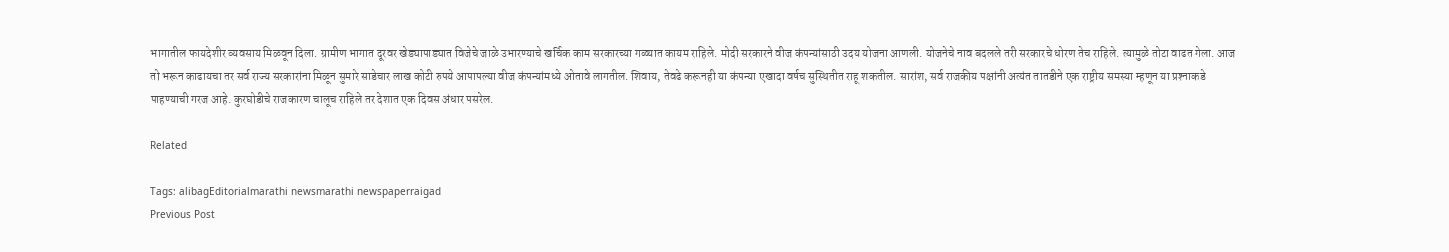भागातील फायदेशीर व्यवसाय मिळवून दिला. ग्रामीण भागात दूरवर खेड्यापाड्यात विजेचे जाळे उभारण्याचे खर्चिक काम सरकारच्या गळ्यात कायम राहिले. मोदी सरकारने वीज कंपन्यांसाठी उदय योजना आणली. योजनेचे नाव बदलले तरी सरकारचे धोरण तेच राहिले. त्यामुळे तोटा वाढत गेला. आज तो भरून काढायचा तर सर्व राज्य सरकारांना मिळून सुमारे साडेचार लाख कोटी रुपये आपापल्या वीज कंपन्यांमध्ये ओतावे लागतील. शिवाय, तेवढे करूनही या कंपन्या एखादा वर्षच सुस्थितीत राहू शकतील. सारांश, सर्व राजकीय पक्षांनी अत्यंत तातडीने एक राष्ट्रीय समस्या म्हणून या प्रश्‍नाकडे पाहण्याची गरज आहे. कुरघोडीचे राजकारण चालूच राहिले तर देशात एक दिवस अंधार पसरेल.

Related

Tags: alibagEditorialmarathi newsmarathi newspaperraigad
Previous Post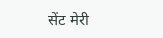सेंट मेरी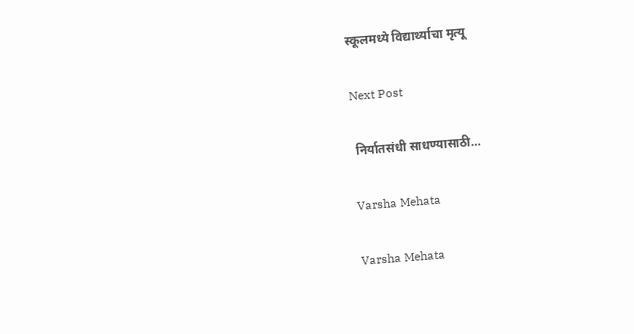स्कूलमध्ये विद्यार्थ्याचा मृत्यू

Next Post

 निर्यातसंधी साधण्यासाठी…

Varsha Mehata

Varsha Mehata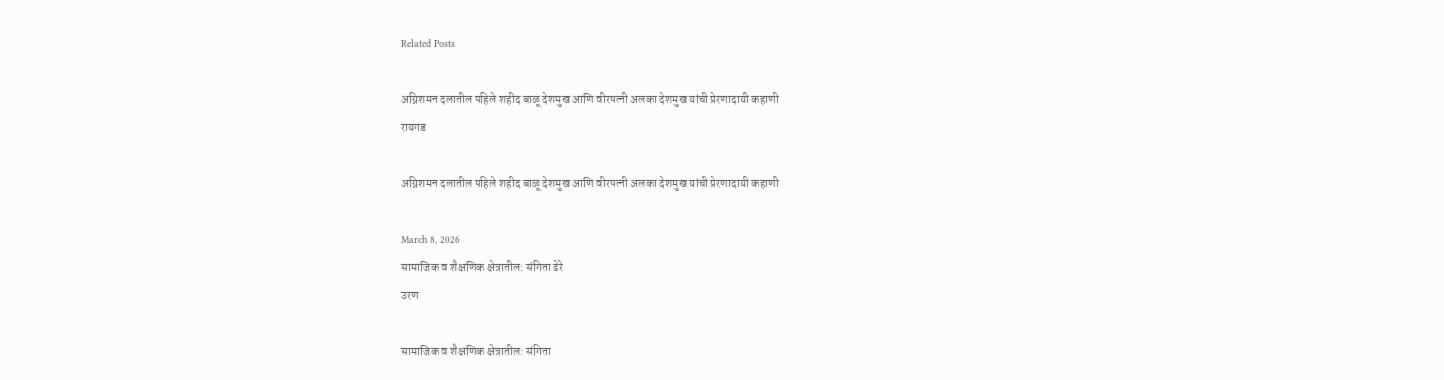Related Posts

अग्निशमन दलातील पहिले शहीद बाळू देशमुख आणि वीरपत्नी अलका देशमुख यांची प्रेरणादायी कहाणी
रायगड

अग्निशमन दलातील पहिले शहीद बाळू देशमुख आणि वीरपत्नी अलका देशमुख यांची प्रेरणादायी कहाणी

March 8, 2026
सामाजिक व शैक्षणिक क्षेत्रातील: संगिता ढेरे
उरण

सामाजिक व शैक्षणिक क्षेत्रातील: संगिता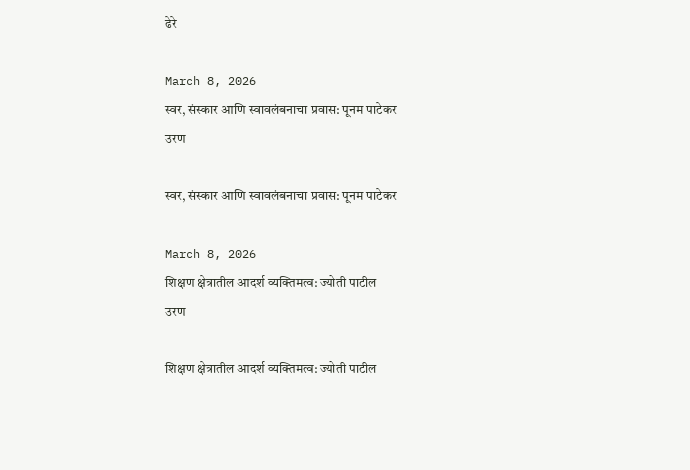ढेरे

March 8, 2026
स्वर, संस्कार आणि स्वावलंबनाचा प्रवास: पूनम पाटेकर
उरण

स्वर, संस्कार आणि स्वावलंबनाचा प्रवास: पूनम पाटेकर

March 8, 2026
शिक्षण क्षेत्रातील आदर्श व्यक्तिमत्व: ज्योती पाटील
उरण

शिक्षण क्षेत्रातील आदर्श व्यक्तिमत्व: ज्योती पाटील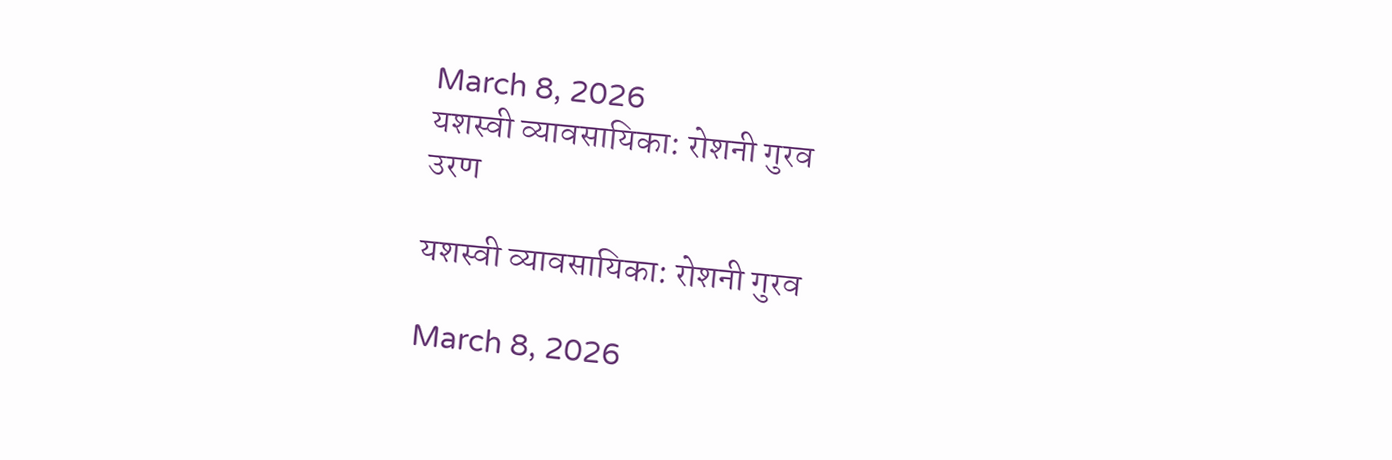March 8, 2026
यशस्वी व्यावसायिका: रोशनी गुरव
उरण

यशस्वी व्यावसायिका: रोशनी गुरव

March 8, 2026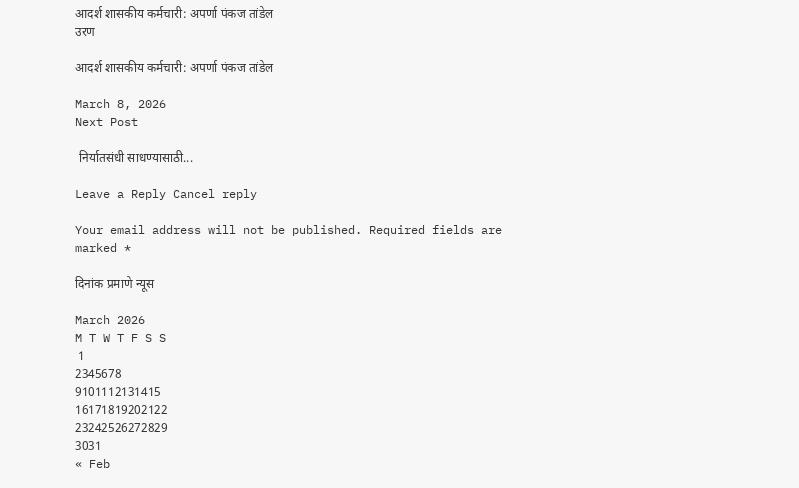आदर्श शासकीय कर्मचारी: अपर्णा पंकज तांडेल
उरण

आदर्श शासकीय कर्मचारी: अपर्णा पंकज तांडेल

March 8, 2026
Next Post

 निर्यातसंधी साधण्यासाठी...

Leave a Reply Cancel reply

Your email address will not be published. Required fields are marked *

दिनांक प्रमाणे न्यूस

March 2026
M T W T F S S
 1
2345678
9101112131415
16171819202122
23242526272829
3031
« Feb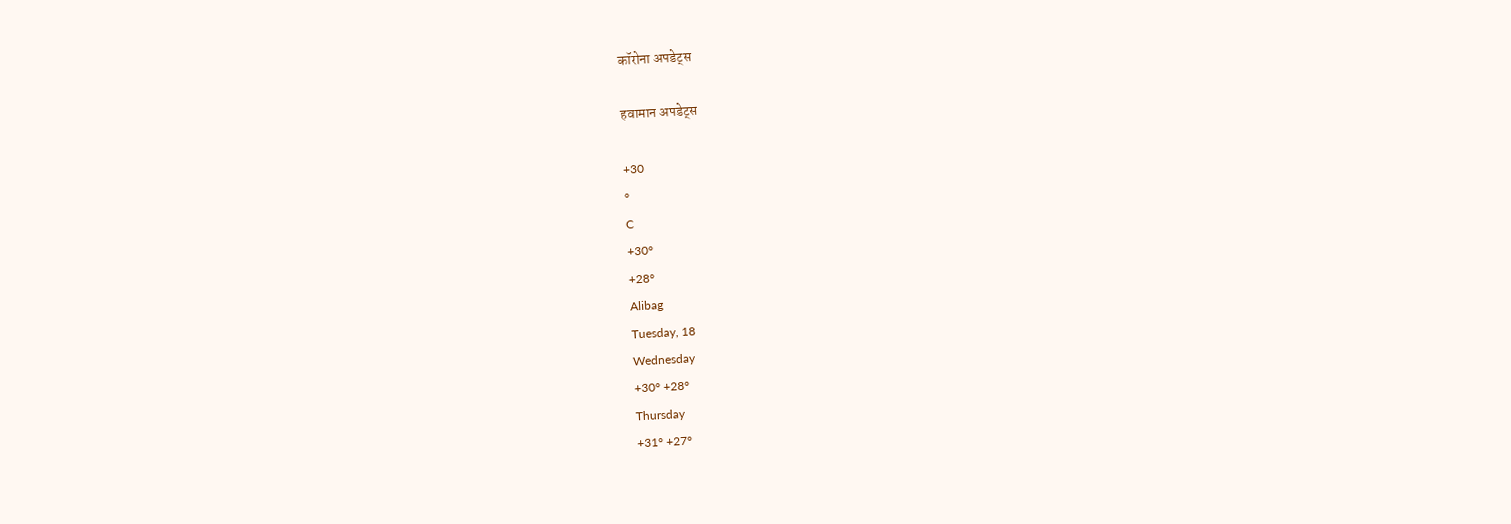कॉरोना अपडेट्स

हवामान अपडेट्स

+30
°
C
+30°
+28°
Alibag
Tuesday, 18
Wednesday
+30° +28°
Thursday
+31° +27°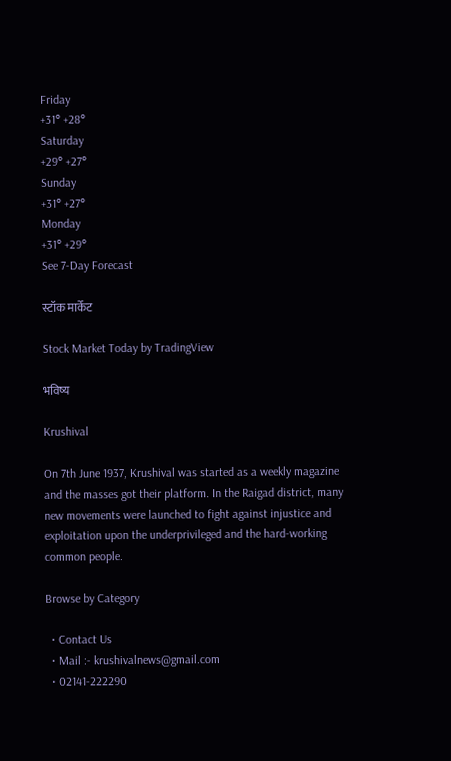Friday
+31° +28°
Saturday
+29° +27°
Sunday
+31° +27°
Monday
+31° +29°
See 7-Day Forecast

स्टॉक मार्केट

Stock Market Today by TradingView

भविष्य

Krushival

On 7th June 1937, Krushival was started as a weekly magazine and the masses got their platform. In the Raigad district, many new movements were launched to fight against injustice and exploitation upon the underprivileged and the hard-working common people.

Browse by Category

  • Contact Us
  • Mail :- krushivalnews@gmail.com
  • 02141-222290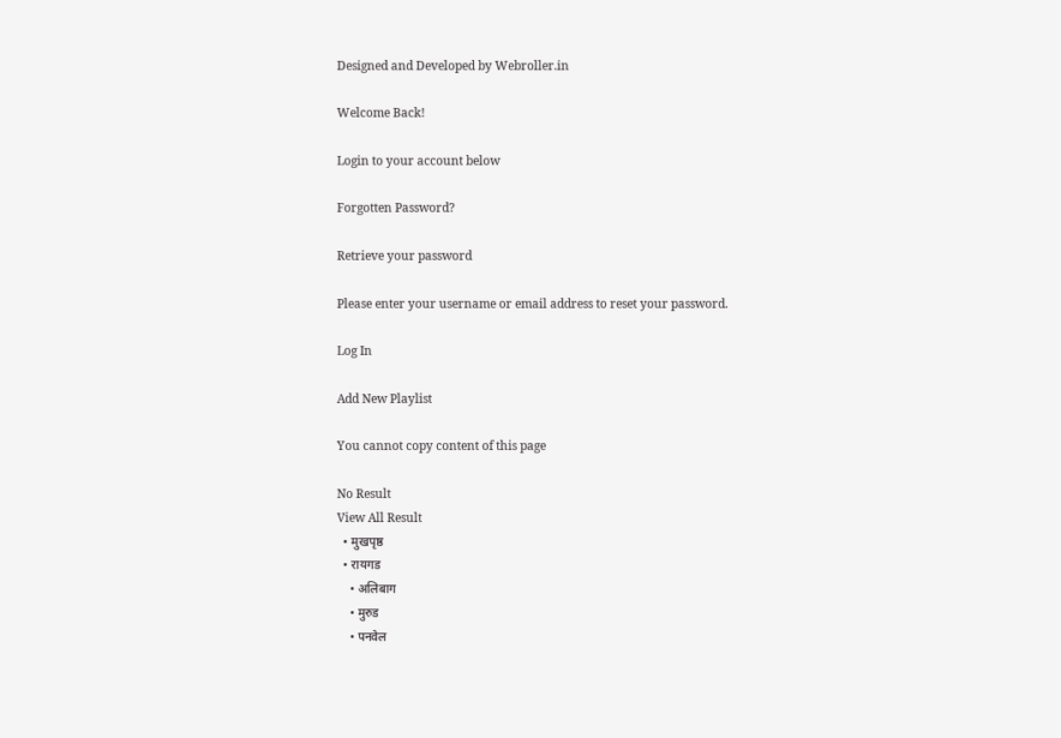Designed and Developed by Webroller.in

Welcome Back!

Login to your account below

Forgotten Password?

Retrieve your password

Please enter your username or email address to reset your password.

Log In

Add New Playlist

You cannot copy content of this page

No Result
View All Result
  • मुखपृष्ठ
  • रायगड
    • अलिबाग
    • मुरुड
    • पनवेल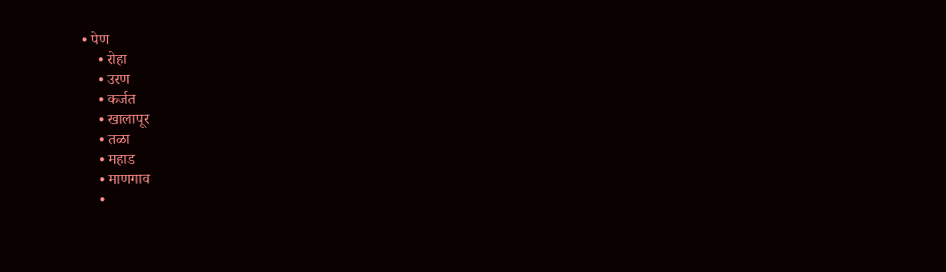• पेण
    • रोहा
    • उरण
    • कर्जत
    • खालापूर
    • तळा
    • महाड
    • माणगाव
    •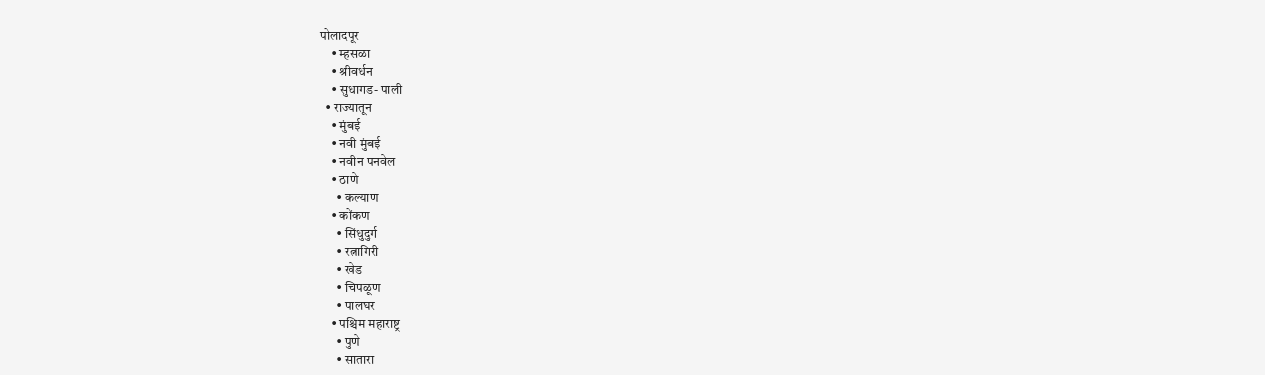पोलादपूर
    • म्हसळा
    • श्रीवर्धन
    • सुधागड- पाली
  • राज्यातून
    • मुंबई
    • नवी मुंबई
    • नवीन पनवेल
    • ठाणे
      • कल्याण
    • कोंकण
      • सिंधुदुर्ग
      • रत्नागिरी
      • खेड
      • चिपळूण
      • पालघर
    • पश्चिम महाराष्ट्र
      • पुणे
      • सातारा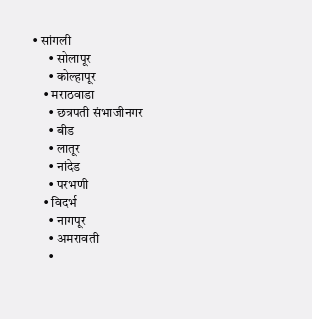• सांगली
      • सोलापूर
      • कोल्हापूर
    • मराठवाडा
      • छत्रपती संभाजीनगर
      • बीड
      • लातूर
      • नांदेड
      • परभणी
    • विदर्भ
      • नागपूर
      • अमरावती
      •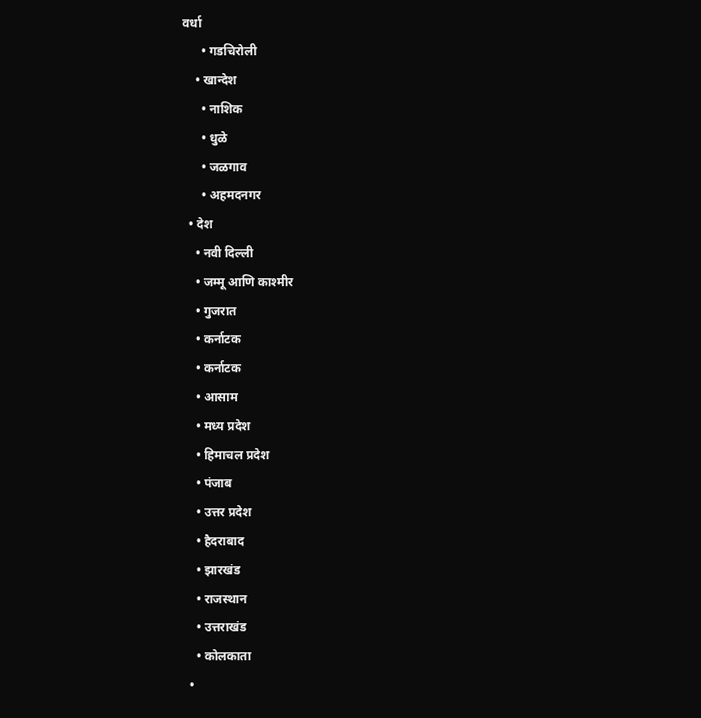वर्धा
      • गडचिरोली
    • खान्देश
      • नाशिक
      • धुळे
      • जळगाव
      • अहमदनगर
  • देश
    • नवी दिल्ली
    • जम्मू आणि काश्मीर
    • गुजरात
    • कर्नाटक
    • कर्नाटक
    • आसाम
    • मध्य प्रदेश
    • हिमाचल प्रदेश
    • पंजाब
    • उत्तर प्रदेश
    • हैदराबाद
    • झारखंड
    • राजस्थान
    • उत्तराखंड
    • कोलकाता
  •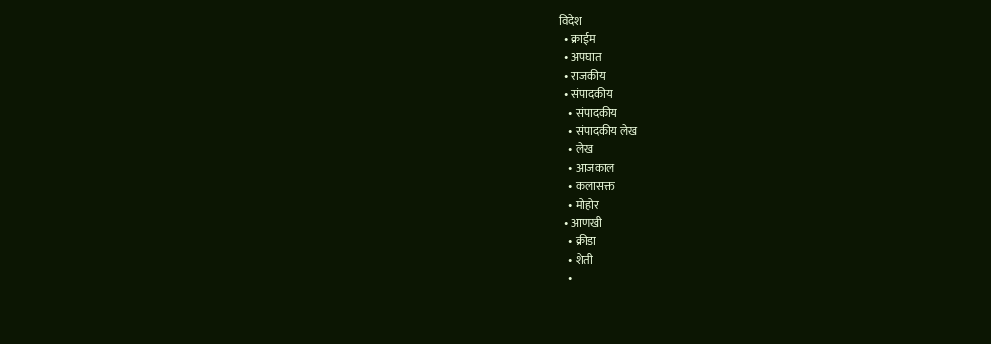विदेश
  • क्राईम
  • अपघात
  • राजकीय
  • संपादकीय
    • संपादकीय
    • संपादकीय लेख
    • लेख
    • आजकाल
    • कलासक्त
    • मोहोर
  • आणखी
    • क्रीडा
    • शेती
    •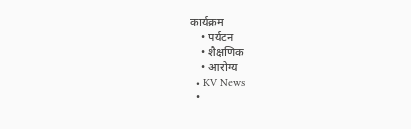कार्यक्रम
    • पर्यटन
    • शैक्षणिक
    • आरोग्य
  • KV News
  •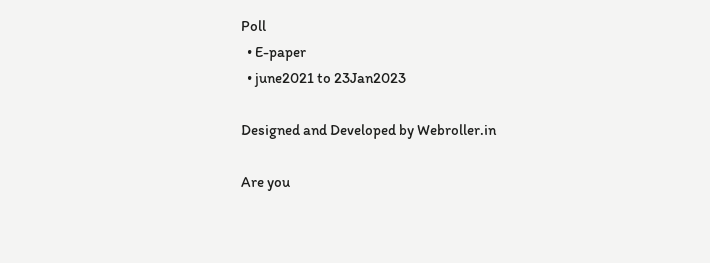Poll
  • E-paper
  • june2021 to 23Jan2023

Designed and Developed by Webroller.in

Are you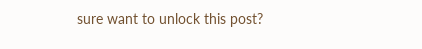sure want to unlock this post?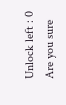Unlock left : 0
Are you sure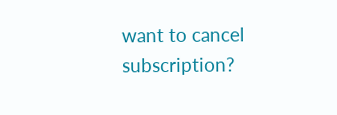want to cancel subscription?